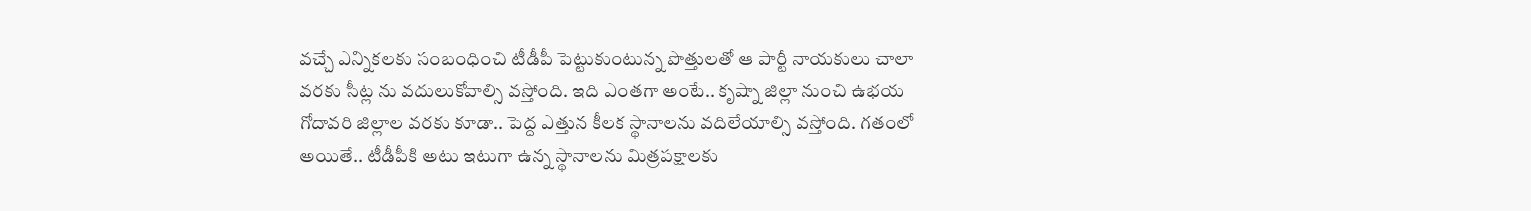వచ్చే ఎన్నికలకు సంబంధించి టీడీపీ పెట్టుకుంటున్న పొత్తులతో ఆ పార్టీ నాయకులు చాలా వరకు సీట్ల ను వదులుకోవాల్సి వస్తోంది. ఇది ఎంతగా అంటే.. కృష్నా జిల్లా నుంచి ఉభయ గోదావరి జిల్లాల వరకు కూడా.. పెద్ద ఎత్తున కీలక స్థానాలను వదిలేయాల్సి వస్తోంది. గతంలో అయితే.. టీడీపీకి అటు ఇటుగా ఉన్న స్థానాలను మిత్రపక్షాలకు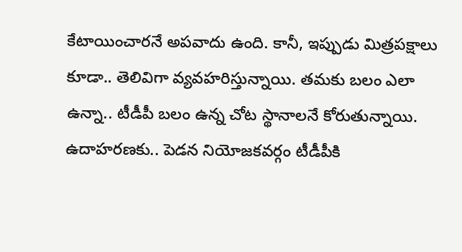కేటాయించారనే అపవాదు ఉంది. కానీ, ఇప్పుడు మిత్రపక్షాలు కూడా.. తెలివిగా వ్యవహరిస్తున్నాయి. తమకు బలం ఎలా ఉన్నా.. టీడీపీ బలం ఉన్న చోట స్థానాలనే కోరుతున్నాయి.
ఉదాహరణకు.. పెడన నియోజకవర్గం టీడీపీకి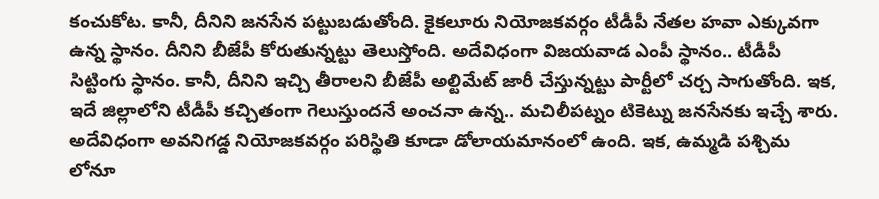కంచుకోట. కానీ, దీనిని జనసేన పట్టుబడుతోంది. కైకలూరు నియోజకవర్గం టీడీపీ నేతల హవా ఎక్కువగా ఉన్న స్థానం. దీనిని బీజేపీ కోరుతున్నట్టు తెలుస్తోంది. అదేవిధంగా విజయవాడ ఎంపీ స్థానం.. టీడీపీ సిట్టింగు స్థానం. కానీ, దీనిని ఇచ్చి తీరాలని బీజేపీ అల్టిమేట్ జారీ చేస్తున్నట్టు పార్టీలో చర్చ సాగుతోంది. ఇక, ఇదే జిల్లాలోని టీడీపీ కచ్చితంగా గెలుస్తుందనే అంచనా ఉన్న.. మచిలీపట్నం టికెట్ను జనసేనకు ఇచ్చే శారు.
అదేవిధంగా అవనిగడ్డ నియోజకవర్గం పరిస్థితి కూడా డోలాయమానంలో ఉంది. ఇక, ఉమ్మడి పశ్చిమ లోనూ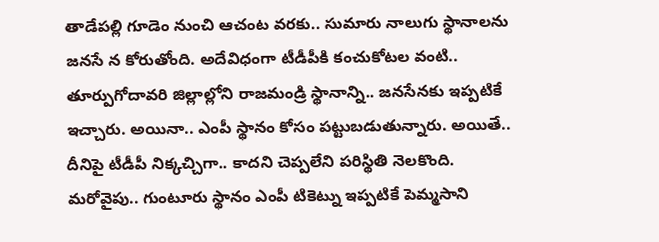తాడేపల్లి గూడెం నుంచి ఆచంట వరకు.. సుమారు నాలుగు స్థానాలను జనసే న కోరుతోంది. అదేవిధంగా టీడీపీకి కంచుకోటల వంటి.. తూర్పుగోదావరి జిల్లాల్లోని రాజమండ్రి స్థానాన్ని.. జనసేనకు ఇప్పటికే ఇచ్చారు. అయినా.. ఎంపీ స్థానం కోసం పట్టుబడుతున్నారు. అయితే.. దీనిపై టీడీపీ నిక్కచ్చిగా.. కాదని చెప్పలేని పరిస్థితి నెలకొంది.
మరోవైపు.. గుంటూరు స్థానం ఎంపీ టికెట్ను ఇప్పటికే పెమ్మసాని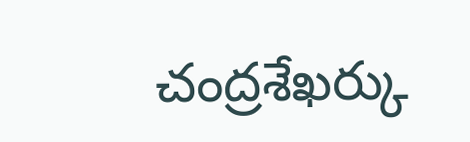చంద్రశేఖర్కు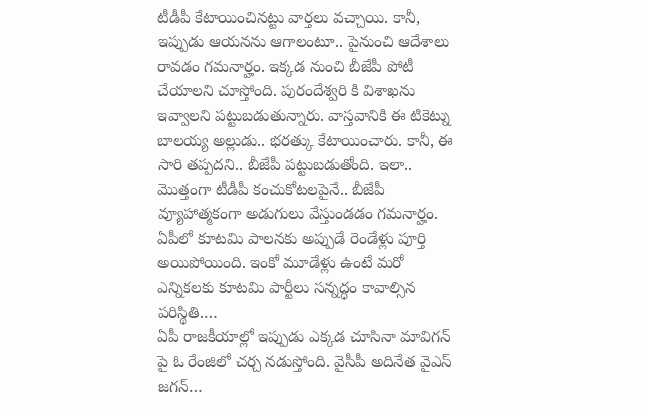టీడీపీ కేటాయించినట్టు వార్తలు వచ్చాయి. కానీ, ఇప్పుడు ఆయనను ఆగాలంటూ.. పైనుంచి ఆదేశాలు రావడం గమనార్హం. ఇక్కడ నుంచి బీజేపీ పోటీ చేయాలని చూస్తోంది. పురందేశ్వరి కి విశాఖను ఇవ్వాలని పట్టుబడుతున్నారు. వాస్తవానికి ఈ టికెట్ను బాలయ్య అల్లుడు.. భరత్కు కేటాయించారు. కానీ, ఈ సారి తప్పదని.. బీజేపీ పట్టుబడుతోంది. ఇలా.. మొత్తంగా టీడీపీ కంచుకోటలపైనే.. బీజేపీ వ్యూహాత్మకంగా అడుగులు వేస్తుండడం గమనార్హం.
ఏపీలో కూటమి పాలనకు అప్పుడే రెండేళ్లు పూర్తి అయిపోయింది. ఇంకో మూడేళ్లు ఉంటే మరో ఎన్నికలకు కూటమి పార్టీలు సన్నద్ధం కావాల్సిన పరిస్థితి.…
ఏపీ రాజకీయాల్లో ఇప్పుడు ఎక్కడ చూసినా మావిగన్ పై ఓ రేంజిలో చర్చ నడుస్తోంది. వైసీపీ అదినేత వైఎస్ జగన్…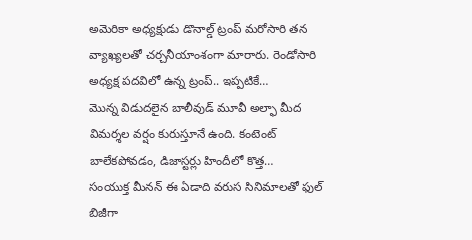అమెరికా అధ్యక్షుడు డొనాల్డ్ ట్రంప్ మరోసారి తన వ్యాఖ్యలతో చర్చనీయాంశంగా మారారు. రెండోసారి అధ్యక్ష పదవిలో ఉన్న ట్రంప్.. ఇప్పటికే…
మొన్న విడుదలైన బాలీవుడ్ మూవీ అల్ఫా మీద విమర్శల వర్షం కురుస్తూనే ఉంది. కంటెంట్ బాలేకపోవడం, డిజాస్టర్లు హిందీలో కొత్త…
సంయుక్త మీనన్ ఈ ఏడాది వరుస సినిమాలతో ఫుల్ బిజీగా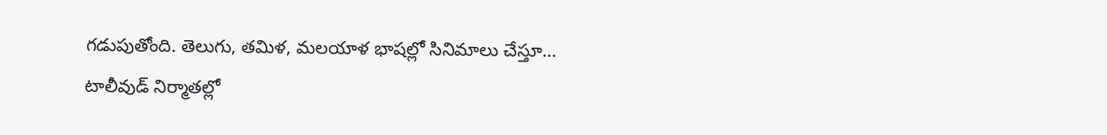గడుపుతోంది. తెలుగు, తమిళ, మలయాళ భాషల్లో సినిమాలు చేస్తూ…
టాలీవుడ్ నిర్మాతల్లో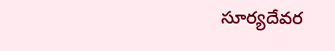సూర్యదేవర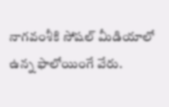నాగవంశీకి సోషల్ మీడియాలో ఉన్న ఫాలోయింగే వేరు.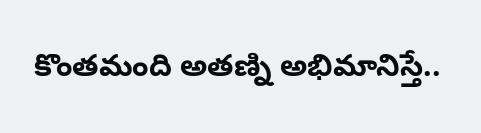కొంతమంది అతణ్ని అభిమానిస్తే..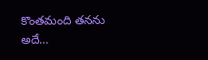కొంతమంది తనను అదే…